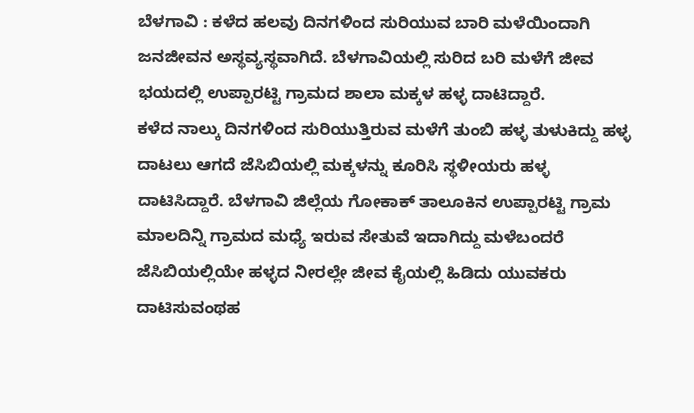ಬೆಳಗಾವಿ : ಕಳೆದ ಹಲವು ದಿನಗಳಿಂದ ಸುರಿಯುವ ಬಾರಿ ಮಳೆಯಿಂದಾಗಿ ಜನಜೀವನ ಅಸ್ಥವ್ಯಸ್ಥವಾಗಿದೆ. ಬೆಳಗಾವಿಯಲ್ಲಿ ಸುರಿದ ಬರಿ ಮಳೆಗೆ ಜೀವ ಭಯದಲ್ಲಿ ಉಪ್ಪಾರಟ್ಟಿ ಗ್ರಾಮದ ಶಾಲಾ ಮಕ್ಕಳ ಹಳ್ಳ ದಾಟಿದ್ದಾರೆ.
ಕಳೆದ ನಾಲ್ಕು ದಿನಗಳಿಂದ ಸುರಿಯುತ್ತಿರುವ ಮಳೆಗೆ ತುಂಬಿ ಹಳ್ಳ ತುಳುಕಿದ್ದು ಹಳ್ಳ ದಾಟಲು ಆಗದೆ ಜೆಸಿಬಿಯಲ್ಲಿ ಮಕ್ಕಳನ್ನು ಕೂರಿಸಿ ಸ್ಥಳೀಯರು ಹಳ್ಳ ದಾಟಿಸಿದ್ದಾರೆ. ಬೆಳಗಾವಿ ಜಿಲ್ಲೆಯ ಗೋಕಾಕ್ ತಾಲೂಕಿನ ಉಪ್ಪಾರಟ್ಟಿ ಗ್ರಾಮ ಮಾಲದಿನ್ನಿ ಗ್ರಾಮದ ಮಧ್ಯೆ ಇರುವ ಸೇತುವೆ ಇದಾಗಿದ್ದು ಮಳೆಬಂದರೆ ಜೆಸಿಬಿಯಲ್ಲಿಯೇ ಹಳ್ಳದ ನೀರಲ್ಲೇ ಜೀವ ಕೈಯಲ್ಲಿ ಹಿಡಿದು ಯುವಕರು ದಾಟಿಸುವಂಥಹ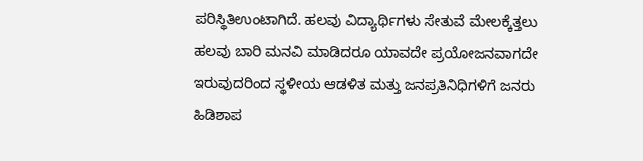ಪರಿಸ್ಥಿತಿಉಂಟಾಗಿದೆ. ಹಲವು ವಿದ್ಯಾರ್ಥಿಗಳು ಸೇತುವೆ ಮೇಲಕ್ಕೆತ್ತಲು ಹಲವು ಬಾರಿ ಮನವಿ ಮಾಡಿದರೂ ಯಾವದೇ ಪ್ರಯೋಜನವಾಗದೇ ಇರುವುದರಿಂದ ಸ್ಥಳೀಯ ಆಡಳಿತ ಮತ್ತು ಜನಪ್ರತಿನಿಧಿಗಳಿಗೆ ಜನರು ಹಿಡಿಶಾಪ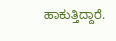ಹಾಕುತ್ತಿದ್ದಾರೆ.